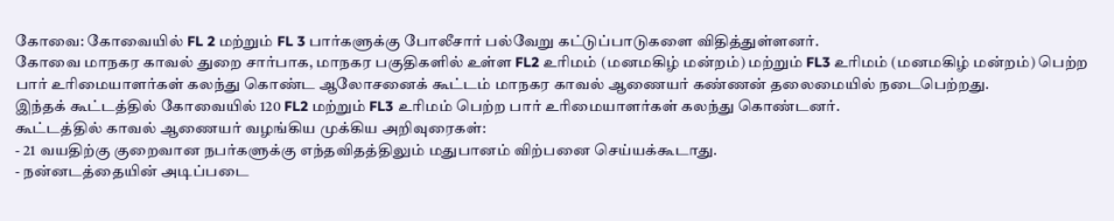கோவை: கோவையில் FL 2 மற்றும் FL 3 பார்களுக்கு போலீசார் பல்வேறு கட்டுப்பாடுகளை விதித்துள்ளனர்.
கோவை மாநகர காவல் துறை சார்பாக, மாநகர பகுதிகளில் உள்ள FL2 உரிமம் (மனமகிழ் மன்றம்) மற்றும் FL3 உரிமம் (மனமகிழ் மன்றம்) பெற்ற பார் உரிமையாளர்கள் கலந்து கொண்ட ஆலோசனைக் கூட்டம் மாநகர காவல் ஆணையர் கண்ணன் தலைமையில் நடைபெற்றது.
இந்தக் கூட்டத்தில் கோவையில் 120 FL2 மற்றும் FL3 உரிமம் பெற்ற பார் உரிமையாளர்கள் கலந்து கொண்டனர்.
கூட்டத்தில் காவல் ஆணையர் வழங்கிய முக்கிய அறிவுரைகள்:
- 21 வயதிற்கு குறைவான நபர்களுக்கு எந்தவிதத்திலும் மதுபானம் விற்பனை செய்யக்கூடாது.
- நன்னடத்தையின் அடிப்படை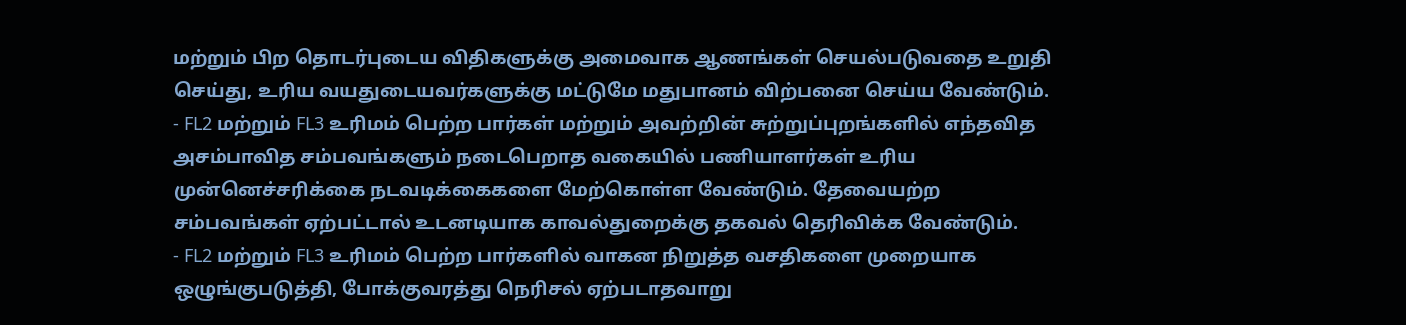மற்றும் பிற தொடர்புடைய விதிகளுக்கு அமைவாக ஆணங்கள் செயல்படுவதை உறுதி செய்து, உரிய வயதுடையவர்களுக்கு மட்டுமே மதுபானம் விற்பனை செய்ய வேண்டும்.
- FL2 மற்றும் FL3 உரிமம் பெற்ற பார்கள் மற்றும் அவற்றின் சுற்றுப்புறங்களில் எந்தவித அசம்பாவித சம்பவங்களும் நடைபெறாத வகையில் பணியாளர்கள் உரிய முன்னெச்சரிக்கை நடவடிக்கைகளை மேற்கொள்ள வேண்டும். தேவையற்ற சம்பவங்கள் ஏற்பட்டால் உடனடியாக காவல்துறைக்கு தகவல் தெரிவிக்க வேண்டும்.
- FL2 மற்றும் FL3 உரிமம் பெற்ற பார்களில் வாகன நிறுத்த வசதிகளை முறையாக ஒழுங்குபடுத்தி, போக்குவரத்து நெரிசல் ஏற்படாதவாறு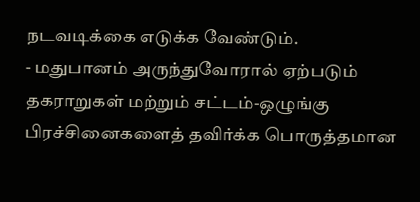நடவடிக்கை எடுக்க வேண்டும்.
- மதுபானம் அருந்துவோரால் ஏற்படும் தகராறுகள் மற்றும் சட்டம்-ஒழுங்கு பிரச்சினைகளைத் தவிர்க்க பொருத்தமான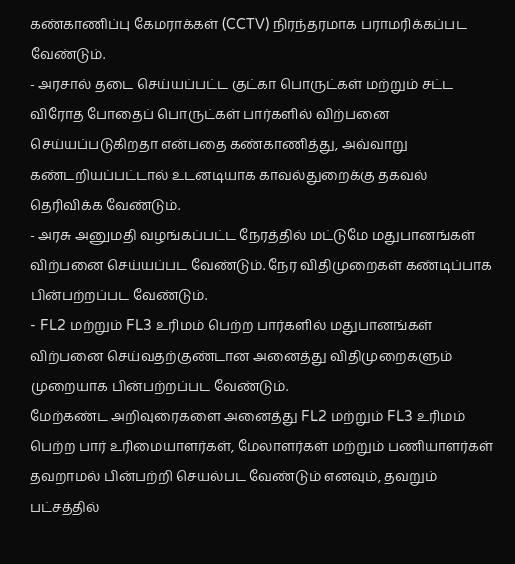கண்காணிப்பு கேமராக்கள் (CCTV) நிரந்தரமாக பராமரிக்கப்பட வேண்டும்.
- அரசால் தடை செய்யப்பட்ட குட்கா பொருட்கள் மற்றும் சட்ட விரோத போதைப் பொருட்கள் பார்களில் விற்பனை செய்யப்படுகிறதா என்பதை கண்காணித்து, அவ்வாறு கண்டறியப்பட்டால் உடனடியாக காவல்துறைக்கு தகவல் தெரிவிக்க வேண்டும்.
- அரசு அனுமதி வழங்கப்பட்ட நேரத்தில் மட்டுமே மதுபானங்கள் விற்பனை செய்யப்பட வேண்டும். நேர விதிமுறைகள் கண்டிப்பாக பின்பற்றப்பட வேண்டும்.
- FL2 மற்றும் FL3 உரிமம் பெற்ற பார்களில் மதுபானங்கள் விற்பனை செய்வதற்குண்டான அனைத்து விதிமுறைகளும் முறையாக பின்பற்றப்பட வேண்டும்.
மேற்கண்ட அறிவுரைகளை அனைத்து FL2 மற்றும் FL3 உரிமம் பெற்ற பார் உரிமையாளர்கள், மேலாளர்கள் மற்றும் பணியாளர்கள் தவறாமல் பின்பற்றி செயல்பட வேண்டும் எனவும், தவறும் பட்சத்தில்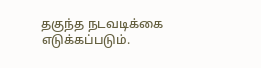தகுந்த நடவடிக்கை எடுக்கப்படும்.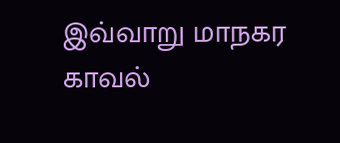இவ்வாறு மாநகர காவல்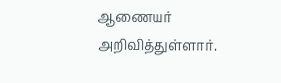ஆணையர் அறிவித்துள்ளார்.